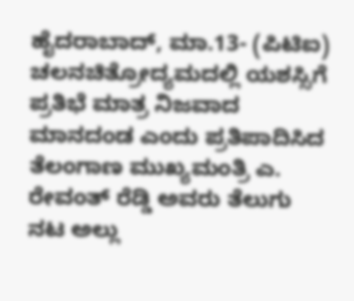ಹೈದರಾಬಾದ್, ಮಾ.13- (ಪಿಟಿಐ) ಚಲನಚಿತ್ರೋದ್ಯಮದಲ್ಲಿ ಯಶಸ್ಸಿಗೆ ಪ್ರತಿಭೆ ಮಾತ್ರ ನಿಜವಾದ ಮಾನದಂಡ ಎಂದು ಪ್ರತಿಪಾದಿಸಿದ ತೆಲಂಗಾಣ ಮುಖ್ಯಮಂತ್ರಿ ಎ. ರೇವಂತ್ ರೆಡ್ಡಿ ಅವರು ತೆಲುಗು ನಟ ಅಲ್ಲು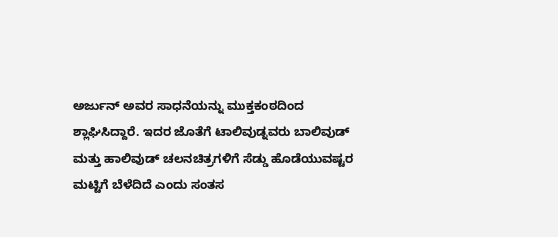ಅರ್ಜುನ್ ಅವರ ಸಾಧನೆಯನ್ನು ಮುಕ್ತಕಂಠದಿಂದ ಶ್ಲಾಘಿಸಿದ್ದಾರೆ. ಇದರ ಜೊತೆಗೆ ಟಾಲಿವುಡ್ನವರು ಬಾಲಿವುಡ್ ಮತ್ತು ಹಾಲಿವುಡ್ ಚಲನಚಿತ್ರಗಳಿಗೆ ಸೆಡ್ಡು ಹೊಡೆಯುವಷ್ಟರ ಮಟ್ಟಿಗೆ ಬೆಳೆದಿದೆ ಎಂದು ಸಂತಸ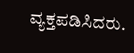ವ್ಯಕ್ತಪಡಿಸಿದರು.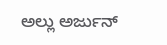ಅಲ್ಲು ಅರ್ಜುನ್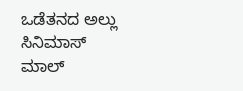ಒಡೆತನದ ಅಲ್ಲು ಸಿನಿಮಾಸ್ ಮಾಲ್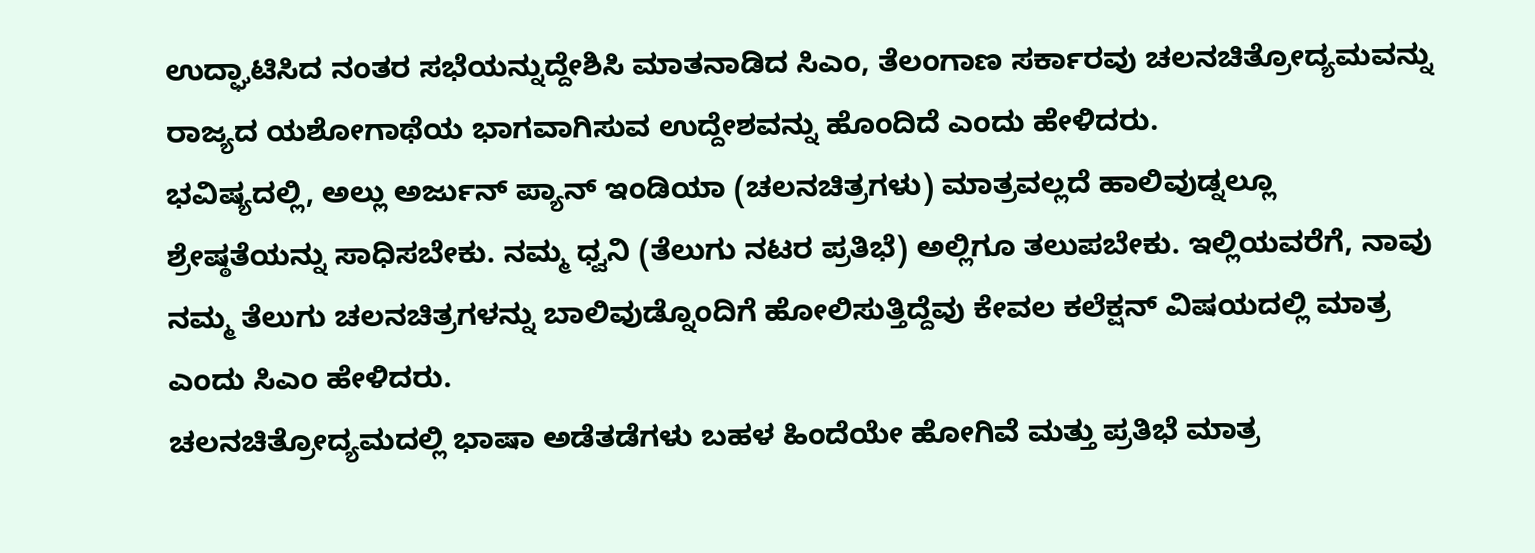ಉದ್ಘಾಟಿಸಿದ ನಂತರ ಸಭೆಯನ್ನುದ್ದೇಶಿಸಿ ಮಾತನಾಡಿದ ಸಿಎಂ, ತೆಲಂಗಾಣ ಸರ್ಕಾರವು ಚಲನಚಿತ್ರೋದ್ಯಮವನ್ನು ರಾಜ್ಯದ ಯಶೋಗಾಥೆಯ ಭಾಗವಾಗಿಸುವ ಉದ್ದೇಶವನ್ನು ಹೊಂದಿದೆ ಎಂದು ಹೇಳಿದರು.
ಭವಿಷ್ಯದಲ್ಲಿ, ಅಲ್ಲು ಅರ್ಜುನ್ ಪ್ಯಾನ್ ಇಂಡಿಯಾ (ಚಲನಚಿತ್ರಗಳು) ಮಾತ್ರವಲ್ಲದೆ ಹಾಲಿವುಡ್ನಲ್ಲೂ ಶ್ರೇಷ್ಠತೆಯನ್ನು ಸಾಧಿಸಬೇಕು. ನಮ್ಮ ಧ್ವನಿ (ತೆಲುಗು ನಟರ ಪ್ರತಿಭೆ) ಅಲ್ಲಿಗೂ ತಲುಪಬೇಕು. ಇಲ್ಲಿಯವರೆಗೆ, ನಾವು ನಮ್ಮ ತೆಲುಗು ಚಲನಚಿತ್ರಗಳನ್ನು ಬಾಲಿವುಡ್ನೊಂದಿಗೆ ಹೋಲಿಸುತ್ತಿದ್ದೆವು ಕೇವಲ ಕಲೆಕ್ಷನ್ ವಿಷಯದಲ್ಲಿ ಮಾತ್ರ ಎಂದು ಸಿಎಂ ಹೇಳಿದರು.
ಚಲನಚಿತ್ರೋದ್ಯಮದಲ್ಲಿ ಭಾಷಾ ಅಡೆತಡೆಗಳು ಬಹಳ ಹಿಂದೆಯೇ ಹೋಗಿವೆ ಮತ್ತು ಪ್ರತಿಭೆ ಮಾತ್ರ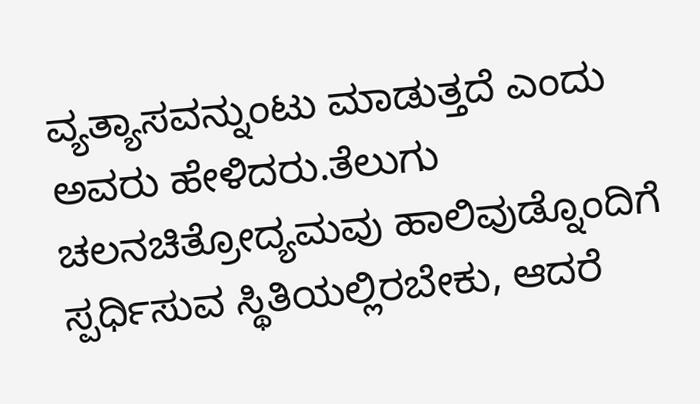ವ್ಯತ್ಯಾಸವನ್ನುಂಟು ಮಾಡುತ್ತದೆ ಎಂದು ಅವರು ಹೇಳಿದರು.ತೆಲುಗು ಚಲನಚಿತ್ರೋದ್ಯಮವು ಹಾಲಿವುಡ್ನೊಂದಿಗೆ ಸ್ಪರ್ಧಿಸುವ ಸ್ಥಿತಿಯಲ್ಲಿರಬೇಕು, ಆದರೆ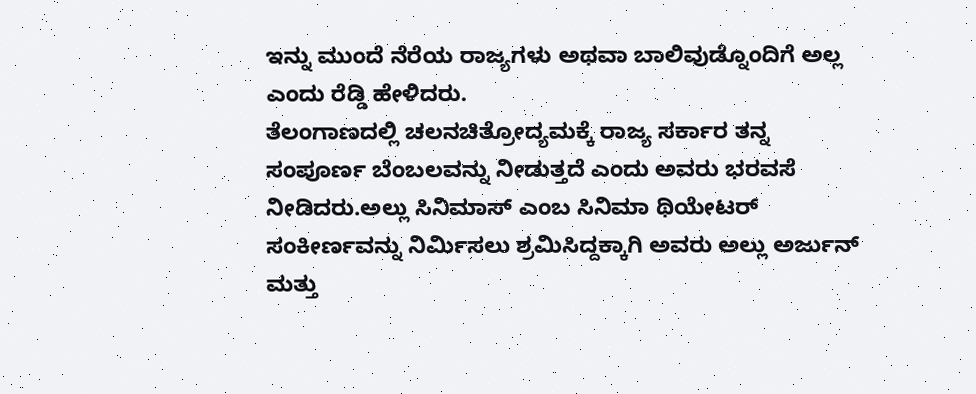ಇನ್ನು ಮುಂದೆ ನೆರೆಯ ರಾಜ್ಯಗಳು ಅಥವಾ ಬಾಲಿವುಡ್ನೊಂದಿಗೆ ಅಲ್ಲ ಎಂದು ರೆಡ್ಡಿ ಹೇಳಿದರು.
ತೆಲಂಗಾಣದಲ್ಲಿ ಚಲನಚಿತ್ರೋದ್ಯಮಕ್ಕೆ ರಾಜ್ಯ ಸರ್ಕಾರ ತನ್ನ ಸಂಪೂರ್ಣ ಬೆಂಬಲವನ್ನು ನೀಡುತ್ತದೆ ಎಂದು ಅವರು ಭರವಸೆ ನೀಡಿದರು.ಅಲ್ಲು ಸಿನಿಮಾಸ್ ಎಂಬ ಸಿನಿಮಾ ಥಿಯೇಟರ್ ಸಂಕೀರ್ಣವನ್ನು ನಿರ್ಮಿಸಲು ಶ್ರಮಿಸಿದ್ದಕ್ಕಾಗಿ ಅವರು ಅಲ್ಲು ಅರ್ಜುನ್ ಮತ್ತು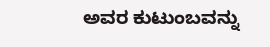ಅವರ ಕುಟುಂಬವನ್ನು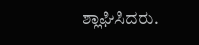ಶ್ಲಾಘಿಸಿದರು.